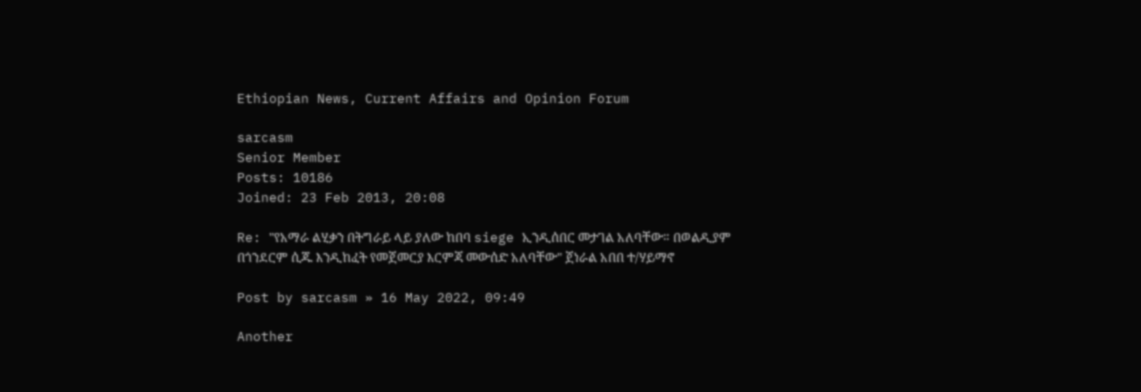Ethiopian News, Current Affairs and Opinion Forum

sarcasm
Senior Member
Posts: 10186
Joined: 23 Feb 2013, 20:08

Re: "የአማራ ልሂቃን በትግራይ ላይ ያለው ከበባ siege ኢንዲሰበር መታገል አለባቸው። በወልዲያም በጎንደርም ሲጁ እንዲከፈት የመጀመርያ እርምጃ መውሰድ አለባቸው" ጀነራል አበበ ተ/ሃይማኖ

Post by sarcasm » 16 May 2022, 09:49

Another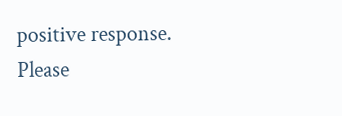positive response.
Please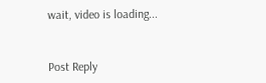wait, video is loading...


Post Reply